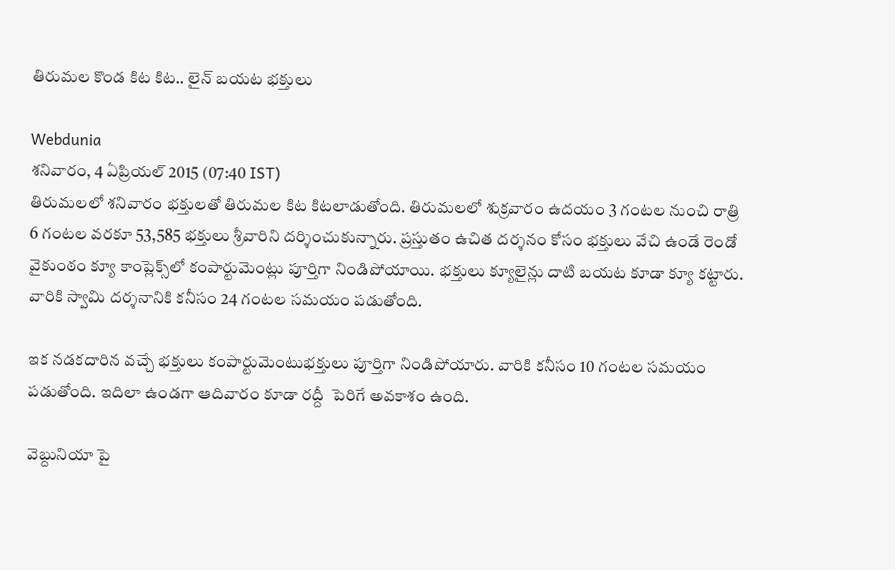తిరుమల కొండ కిట కిట.. లైన్ బయట భక్తులు

Webdunia
శనివారం, 4 ఏప్రియల్ 2015 (07:40 IST)
తిరుమలలో శనివారం భక్తులతో తిరుమల కిట కిటలాడుతోంది. తిరుమలలో శుక్రవారం ఉదయం 3 గంటల నుంచి రాత్రి 6 గంటల వరకూ 53,585 భక్తులు శ్రీవారిని దర్శించుకున్నారు. ప్రస్తుతం ఉచిత దర్శనం కోసం భక్తులు వేచి ఉండే రెండో వైకుంఠం క్యూ కాంప్లెక్స్‌లో కంపార్టుమెంట్లు పూర్తిగా నిండిపోయాయి. భక్తులు క్యూలైన్లు దాటి బయట కూడా క్యూ కట్టారు. వారికి స్వామి దర్శనానికి కనీసం 24 గంటల సమయం పడుతోంది.

ఇక నడకదారిన వచ్చే భక్తులు కంపార్టుమెంటుభక్తులు పూర్తిగా నిండిపోయారు. వారికి కనీసం 10 గంటల సమయం పడుతోంది. ఇదిలా ఉండగా ఆదివారం కూడా రద్దీ  పెరిగే అవకాశం ఉంది.

వెబ్దునియా పై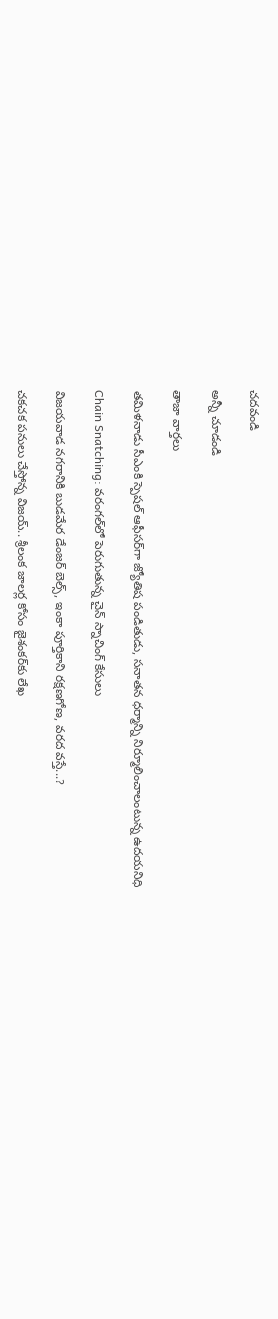చదవండి

అన్నీ చూడండి

తాజా వార్తలు

తమిళనాడు సీఎంకి స్పెషల్ ఆఫీసర్‌గా జ్యోతిష పండితుడు, సనాతన ధర్మాన్ని నిర్మూలించాలంటున్న ఉదయనిధి

Chain Snatching: వరంగల్‌లో పెరుగుతున్న చైన్ స్నాచింగ్ కేసులు

విజయవాడ నగరానికి బుడమేర డేంజర్ బెల్స్, ఇంకా పూర్తికాని రక్షణగోణ, వరద వస్తే...?

చకచక పనులు చేస్తోన్న విజయ్.. శ్రీలంక జాలర్ల కోసం జైశంకర్‌కు లేఖ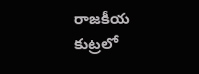రాజకీయ కుట్రలో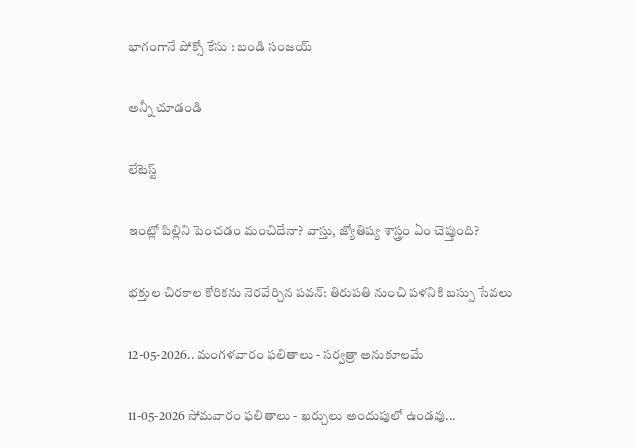భాగంగానే పోక్సో కేసు : బండి సంజయ్

అన్నీ చూడండి

లేటెస్ట్

ఇంట్లో పిల్లిని పెంచడం మంచిదేనా? వాస్తు, జ్యోతిష్య శాస్త్రం ఏం చెప్తుంది?

భక్తుల చిరకాల కోరికను నెరవేర్చిన పవన్: తిరుపతి నుంచి పళనికి బస్సు సేవలు

12-05-2026.. మంగళవారం ఫలితాలు - సర్వత్రా అనుకూలమే

11-05-2026 సోమవారం ఫలితాలు - ఖర్చులు అందుపులో ఉండవు...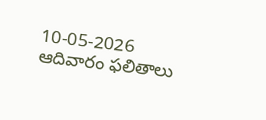10-05-2026 ఆదివారం ఫలితాలు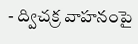- ద్విచక్ర వాహనంపై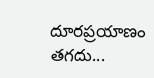దూరప్రయాణం తగదు...